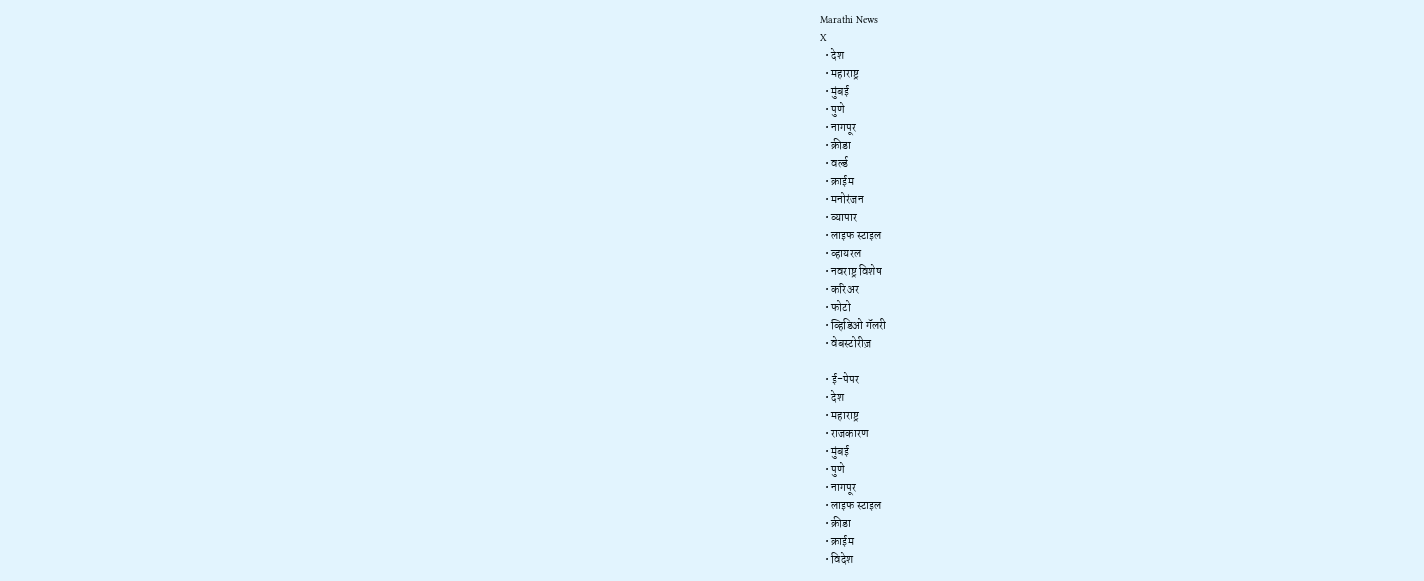Marathi News
X
  • देश
  • महाराष्ट्र
  • मुंबई
  • पुणे
  • नागपूर
  • क्रीडा
  • वर्ल्ड
  • क्राईम
  • मनोरंजन
  • व्यापार
  • लाइफ स्टाइल
  • व्हायरल
  • नवराष्ट्र विशेष
  • करिअर
  • फोटो
  • व्हिडिओ गॅलरी
  • वेबस्टोरीज़

  • ई-पेपर
  • देश
  • महाराष्ट्र
  • राजकारण
  • मुंबई
  • पुणे
  • नागपूर
  • लाइफ स्टाइल
  • क्रीडा
  • क्राईम
  • विदेश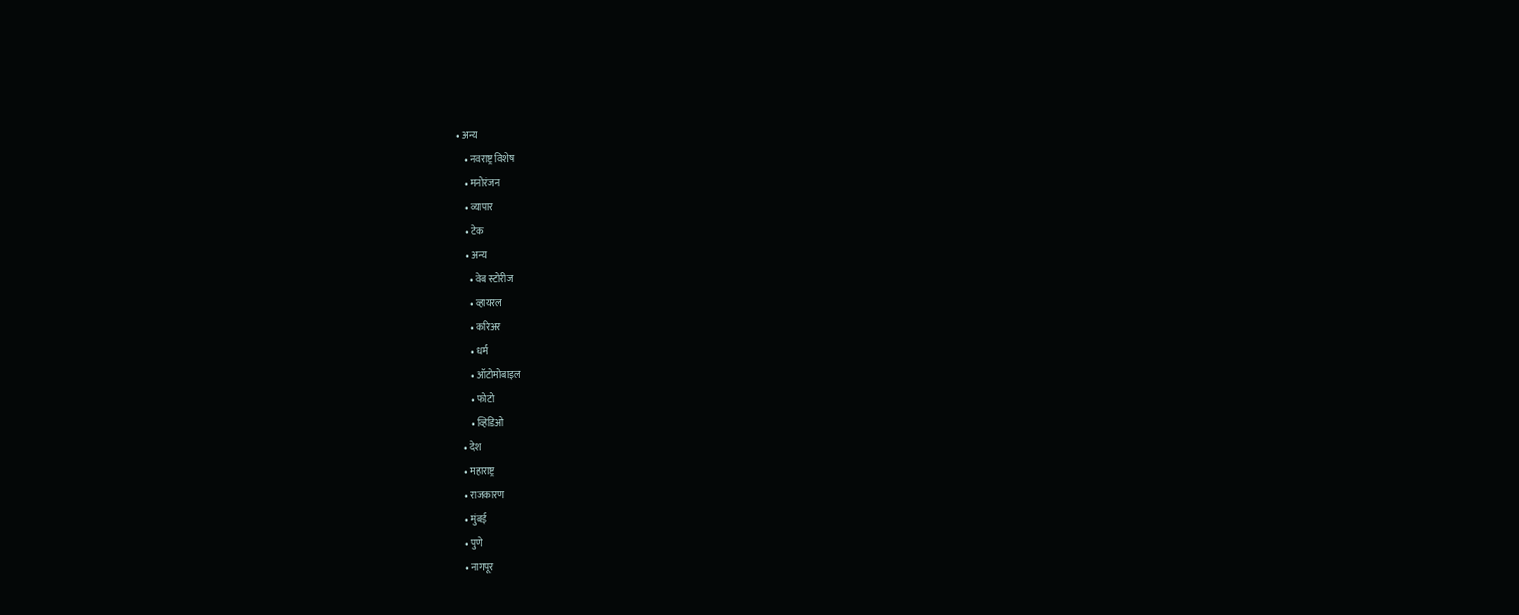• अन्य
    • नवराष्ट्र विशेष
    • मनोरंजन
    • व्यापार
    • टेक
    • अन्य
      • वेब स्टोरीज
      • व्हायरल
      • करिअर
      • धर्म
      • ऑटोमोबाइल
      • फोटो
      • व्हिडिओ
  • देश
  • महाराष्ट्र
  • राजकारण
  • मुंबई
  • पुणे
  • नागपूर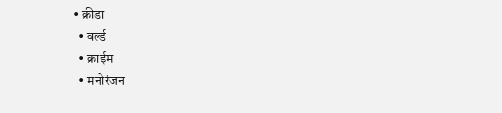• क्रीडा
  • वर्ल्ड
  • क्राईम
  • मनोरंजन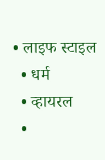• लाइफ स्टाइल
  • धर्म
  • व्हायरल
  •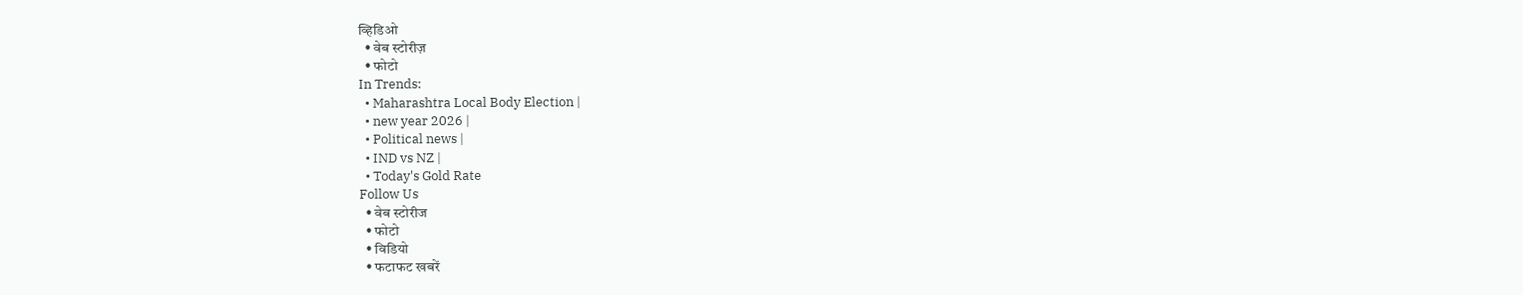व्हिडिओ
  • वेब स्टोरीज़
  • फोटो
In Trends:
  • Maharashtra Local Body Election |
  • new year 2026 |
  • Political news |
  • IND vs NZ |
  • Today's Gold Rate
Follow Us
  • वेब स्टोरीज
  • फोटो
  • विडियो
  • फटाफट खबरें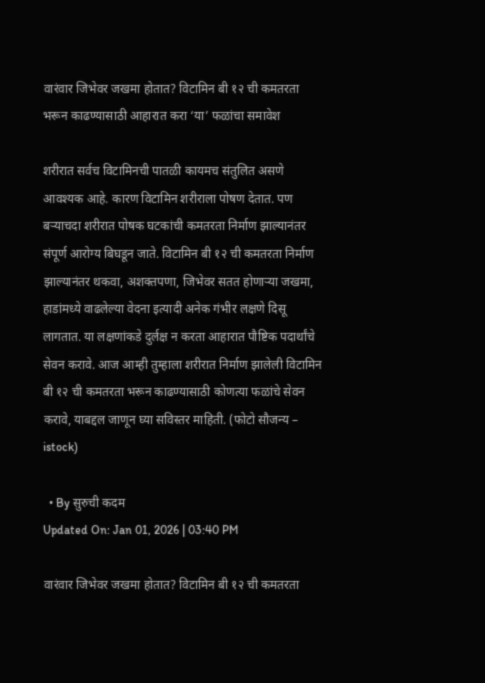वारंवार जिभेवर जखमा होतात? विटामिन बी १२ ची कमतरता भरून काढण्यासाठी आहारात करा ‘या’ फळांचा समावेश

शरीरात सर्वच विटामिनची पातळी कायमच संतुलित असणे आवश्यक आहे. कारण विटामिन शरीराला पोषण देतात. पण बऱ्याचदा शरीरात पोषक घटकांची कमतरता निर्माण झाल्यानंतर संपूर्ण आरोग्य बिघडून जाते. विटामिन बी १२ ची कमतरता निर्माण झाल्यानंतर थकवा, अशक्तपणा, जिभेवर सतत होणाऱ्या जखमा, हाडांमध्ये वाढलेल्या वेदना इत्यादी अनेक गंभीर लक्षणे दिसू लागतात. या लक्षणांकडे दुर्लक्ष न करता आहारात पौष्टिक पदार्थांचे सेवन करावे. आज आम्ही तुम्हाला शरीरात निर्माण झालेली विटामिन बी १२ ची कमतरता भरून काढण्यासाठी कोणत्या फळांचे सेवन करावे, याबद्दल जाणून घ्या सविस्तर माहिती. (फोटो सौजन्य – istock)

  • By सुरुची कदम
Updated On: Jan 01, 2026 | 03:40 PM

वारंवार जिभेवर जखमा होतात? विटामिन बी १२ ची कमतरता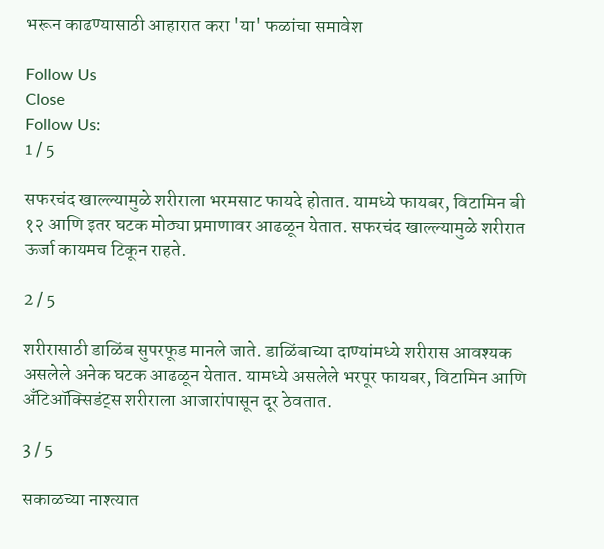भरून काढण्यासाठी आहारात करा 'या' फळांचा समावेश

Follow Us
Close
Follow Us:
1 / 5

सफरचंद खाल्ल्यामुळे शरीराला भरमसाट फायदे होतात. यामध्ये फायबर, विटामिन बी १२ आणि इतर घटक मोठ्या प्रमाणावर आढळून येतात. सफरचंद खाल्ल्यामुळे शरीरात ऊर्जा कायमच टिकून राहते.

2 / 5

शरीरासाठी डाळिंब सुपरफूड मानले जाते. डाळिंबाच्या दाण्यांमध्ये शरीरास आवश्यक असलेले अनेक घटक आढळून येतात. यामध्ये असलेले भरपूर फायबर, विटामिन आणि अँटिऑक्सिडंट्स शरीराला आजारांपासून दूर ठेवतात.

3 / 5

सकाळच्या नाश्त्यात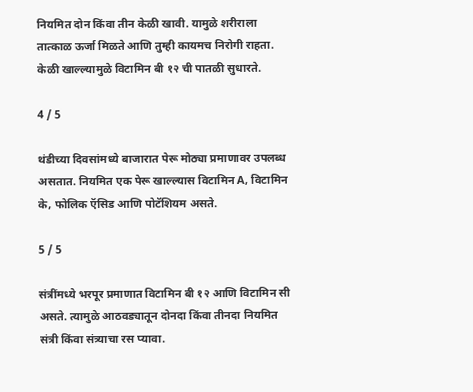नियमित दोन किंवा तीन केळी खावी. यामुळे शरीराला तात्काळ ऊर्जा मिळते आणि तुम्ही कायमच निरोगी राहता. केळी खाल्ल्यामुळे विटामिन बी १२ ची पातळी सुधारते.

4 / 5

थंडीच्या दिवसांमध्ये बाजारात पेरू मोठ्या प्रमाणावर उपलब्ध असतात. नियमित एक पेरू खाल्ल्यास विटामिन A, विटामिन के, फोलिक ऍसिड आणि पोटॅशियम असते.

5 / 5

संत्रींमध्ये भरपूर प्रमाणात विटामिन बी १२ आणि विटामिन सी असते. त्यामुळे आठवड्यातून दोनदा किंवा तीनदा नियमित संत्री किंवा संत्र्याचा रस प्यावा.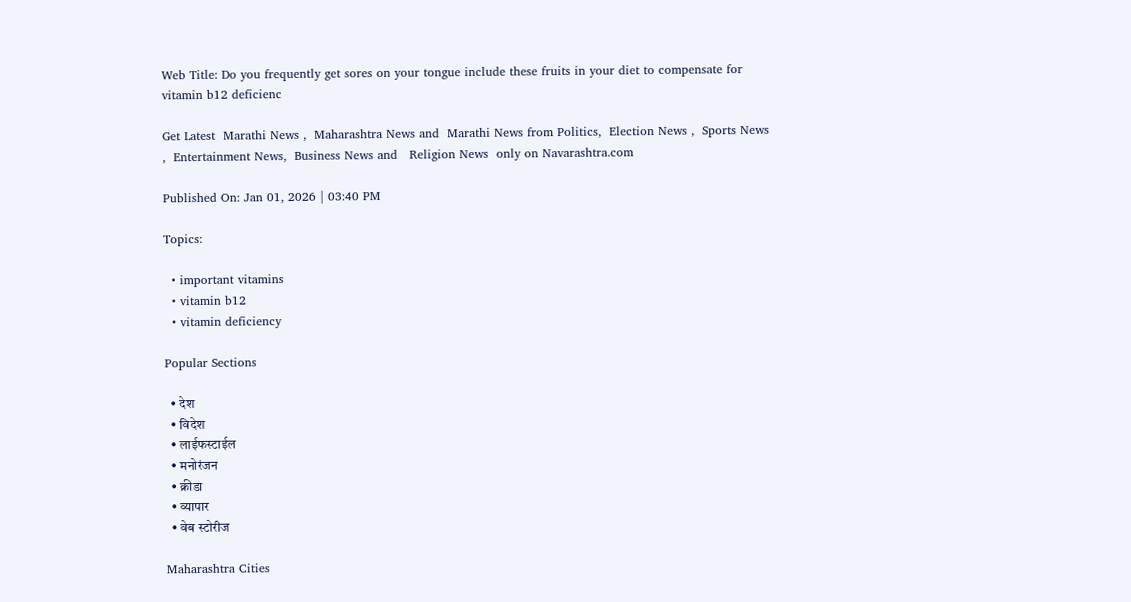Web Title: Do you frequently get sores on your tongue include these fruits in your diet to compensate for vitamin b12 deficienc

Get Latest  Marathi News ,  Maharashtra News and  Marathi News from Politics,  Election News ,  Sports News ,  Entertainment News,  Business News and   Religion News  only on Navarashtra.com

Published On: Jan 01, 2026 | 03:40 PM

Topics:

  • important vitamins
  • vitamin b12
  • vitamin deficiency

Popular Sections

  • देश
  • विदेश
  • लाईफस्टाईल
  • मनोरंजन
  • क्रीडा
  • व्यापार
  • वेब स्टोरीज

Maharashtra Cities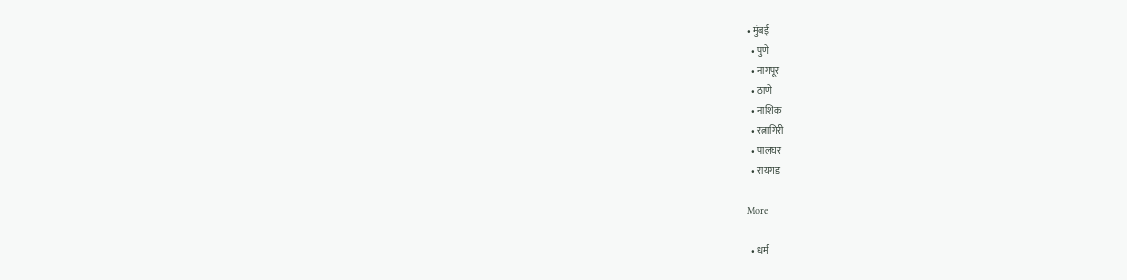• मुंबई
  • पुणे
  • नागपूर
  • ठाणे
  • नाशिक
  • रत्नागिरी
  • पालघर
  • रायगड

More

  • धर्म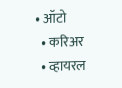• ऑटो
  • करिअर
  • व्हायरल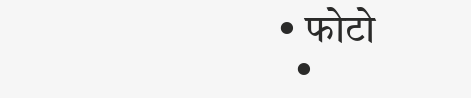• फोटो
  •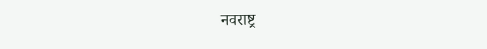नवराष्ट्र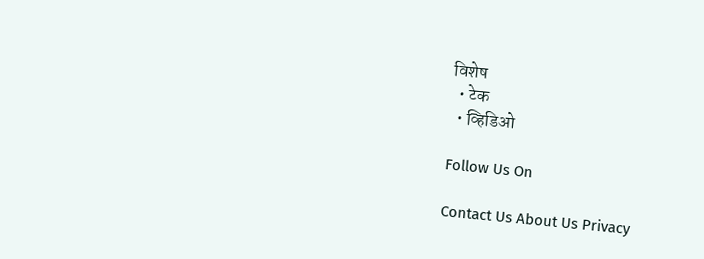विशेष
  • टेक
  • व्हिडिओ

Follow Us On

Contact Us About Us Privacy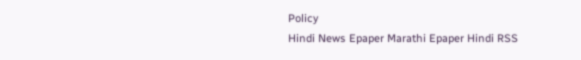Policy
Hindi News Epaper Marathi Epaper Hindi RSS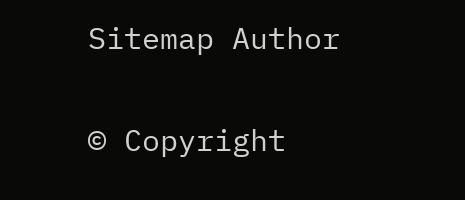Sitemap Author

© Copyright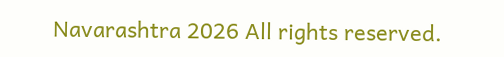Navarashtra 2026 All rights reserved.